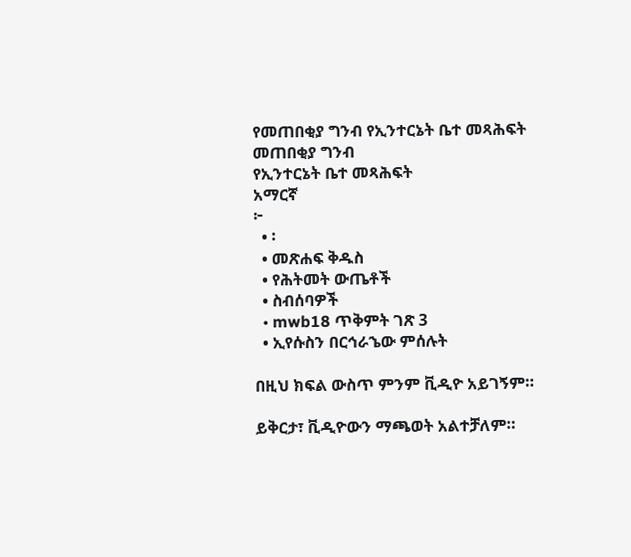የመጠበቂያ ግንብ የኢንተርኔት ቤተ መጻሕፍት
መጠበቂያ ግንብ
የኢንተርኔት ቤተ መጻሕፍት
አማርኛ
፦
  • ፡
  • መጽሐፍ ቅዱስ
  • የሕትመት ውጤቶች
  • ስብሰባዎች
  • mwb18 ጥቅምት ገጽ 3
  • ኢየሱስን በርኅራኄው ምሰሉት

በዚህ ክፍል ውስጥ ምንም ቪዲዮ አይገኝም።

ይቅርታ፣ ቪዲዮውን ማጫወት አልተቻለም።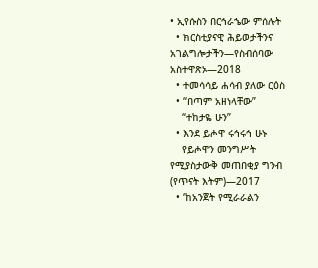• ኢየሱስን በርኅራኄው ምሰሉት
  • ክርስቲያናዊ ሕይወታችንና አገልግሎታችን—የስብሰባው አስተዋጽኦ—2018
  • ተመሳሳይ ሐሳብ ያለው ርዕስ
  • “በጣም አዘነላቸው”
    “ተከታዬ ሁን”
  • እንደ ይሖዋ ሩኅሩኅ ሁኑ
    የይሖዋን መንግሥት የሚያስታውቅ መጠበቂያ ግንብ (የጥናት እትም)—2017
  • ‘ከአንጀት የሚራራልን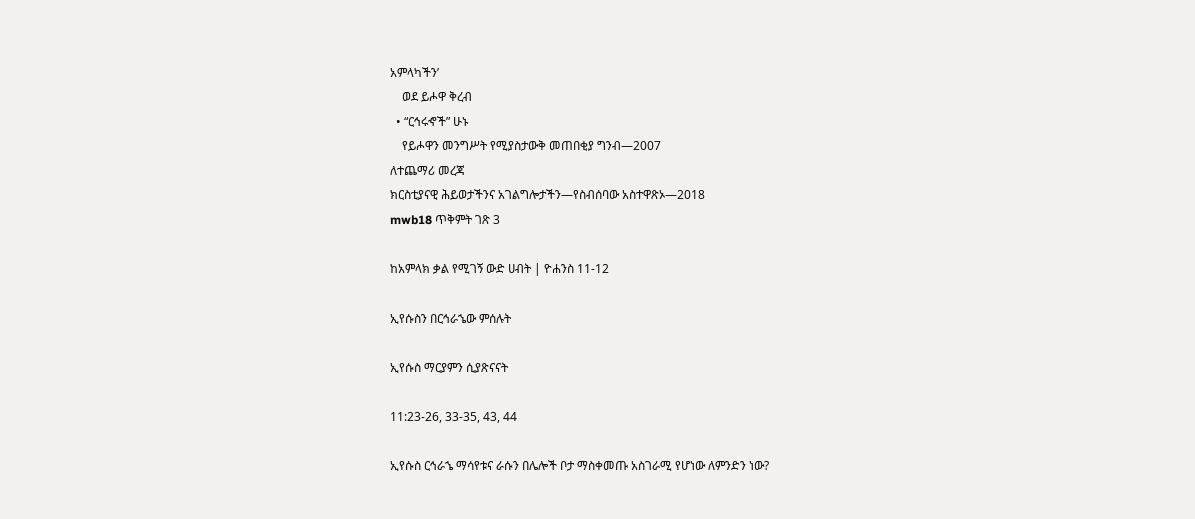አምላካችን’
    ወደ ይሖዋ ቅረብ
  • “ርኅሩኆች” ሁኑ
    የይሖዋን መንግሥት የሚያስታውቅ መጠበቂያ ግንብ—2007
ለተጨማሪ መረጃ
ክርስቲያናዊ ሕይወታችንና አገልግሎታችን—የስብሰባው አስተዋጽኦ—2018
mwb18 ጥቅምት ገጽ 3

ከአምላክ ቃል የሚገኝ ውድ ሀብት | ዮሐንስ 11-12

ኢየሱስን በርኅራኄው ምሰሉት

ኢየሱስ ማርያምን ሲያጽናናት

11:23-26, 33-35, 43, 44

ኢየሱስ ርኅራኄ ማሳየቱና ራሱን በሌሎች ቦታ ማስቀመጡ አስገራሚ የሆነው ለምንድን ነው?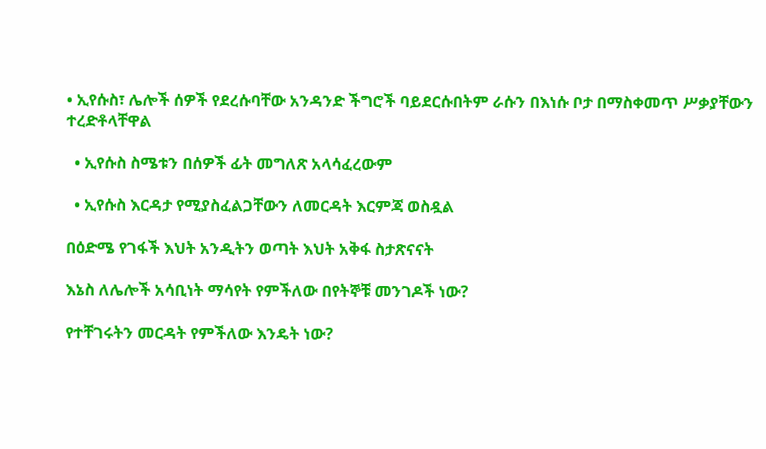• ኢየሱስ፣ ሌሎች ሰዎች የደረሱባቸው አንዳንድ ችግሮች ባይደርሱበትም ራሱን በእነሱ ቦታ በማስቀመጥ ሥቃያቸውን ተረድቶላቸዋል

  • ኢየሱስ ስሜቱን በሰዎች ፊት መግለጽ አላሳፈረውም

  • ኢየሱስ እርዳታ የሚያስፈልጋቸውን ለመርዳት እርምጃ ወስዷል

በዕድሜ የገፋች እህት አንዲትን ወጣት እህት አቅፋ ስታጽናናት

እኔስ ለሌሎች አሳቢነት ማሳየት የምችለው በየትኞቹ መንገዶች ነው?

የተቸገሩትን መርዳት የምችለው እንዴት ነው?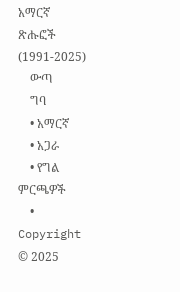አማርኛ ጽሑፎች (1991-2025)
    ውጣ
    ግባ
    • አማርኛ
    • አጋራ
    • የግል ምርጫዎች
    • Copyright © 2025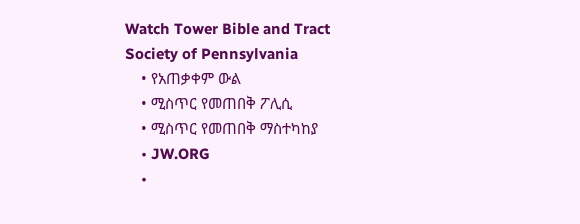Watch Tower Bible and Tract Society of Pennsylvania
    • የአጠቃቀም ውል
    • ሚስጥር የመጠበቅ ፖሊሲ
    • ሚስጥር የመጠበቅ ማስተካከያ
    • JW.ORG
    •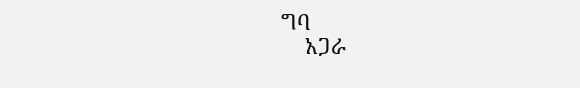ግባ
    አጋራ